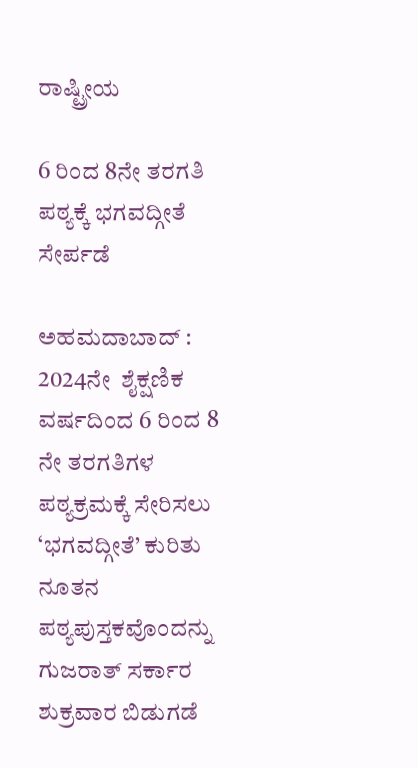ರಾಷ್ಟ್ರೀಯ

6 ರಿಂದ 8ನೇ ತರಗತಿ ಪಠ್ಯಕ್ಕೆ ಭಗವದ್ಗೀತೆ ಸೇರ್ಪಡೆ

ಅಹಮದಾಬಾದ್‌ :  2024ನೇ  ಶೈಕ್ಷಣಿಕ ವರ್ಷದಿಂದ 6 ರಿಂದ 8 ನೇ ತರಗತಿಗಳ ಪಠ್ಯಕ್ರಮಕ್ಕೆ ಸೇರಿಸಲು ‘ಭಗವದ್ಗೀತೆ’ ಕುರಿತು ನೂತನ ಪಠ್ಯಪುಸ್ತಕವೊಂದನ್ನು ಗುಜರಾತ್‌ ಸರ್ಕಾರ ಶುಕ್ರವಾರ ಬಿಡುಗಡೆ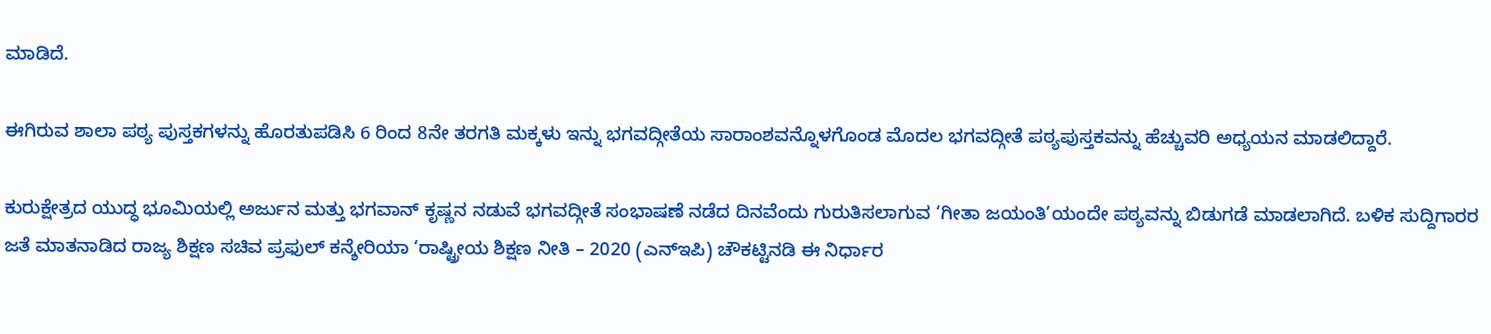ಮಾಡಿದೆ.

ಈಗಿರುವ ಶಾಲಾ ಪಠ್ಯ ಪುಸ್ತಕಗಳನ್ನು ಹೊರತುಪಡಿಸಿ 6 ರಿಂದ 8ನೇ ತರಗತಿ ಮಕ್ಕಳು ಇನ್ನು ಭಗವದ್ಗೀತೆಯ ಸಾರಾಂಶವನ್ನೊಳಗೊಂಡ ಮೊದಲ ಭಗವದ್ಗೀತೆ ಪಠ್ಯಪುಸ್ತಕವನ್ನು ಹೆಚ್ಚುವರಿ ಅಧ್ಯಯನ ಮಾಡಲಿದ್ದಾರೆ.

ಕುರುಕ್ಷೇತ್ರದ ಯುದ್ಧ ಭೂಮಿಯಲ್ಲಿ ಅರ್ಜುನ ಮತ್ತು ಭಗವಾನ್‌ ಕೃಷ್ಣನ ನಡುವೆ ಭಗವದ್ಗೀತೆ ಸಂಭಾಷಣೆ ನಡೆದ ದಿನವೆಂದು ಗುರುತಿಸಲಾಗುವ ‘ಗೀತಾ ಜಯಂತಿ’ಯಂದೇ ಪಠ್ಯವನ್ನು ಬಿಡುಗಡೆ ಮಾಡಲಾಗಿದೆ. ಬಳಿಕ ಸುದ್ದಿಗಾರರ ಜತೆ ಮಾತನಾಡಿದ ರಾಜ್ಯ ಶಿಕ್ಷಣ ಸಚಿವ ಪ್ರಫುಲ್‌ ಕನ್ಶೇರಿಯಾ ‘ರಾಷ್ಟ್ರೀಯ ಶಿಕ್ಷಣ ನೀತಿ – 2020 (ಎನ್‌ಇಪಿ) ಚೌಕಟ್ಟಿನಡಿ ಈ ನಿರ್ಧಾರ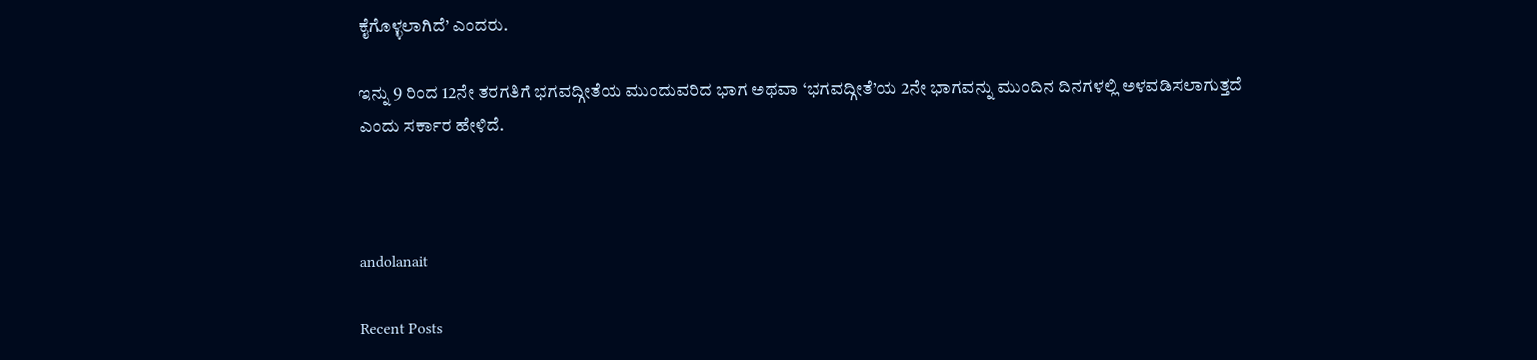ಕೈಗೊಳ್ಳಲಾಗಿದೆ’ ಎಂದರು.

ಇನ್ನು 9 ರಿಂದ 12ನೇ ತರಗತಿಗೆ ಭಗವದ್ಗೀತೆಯ ಮುಂದುವರಿದ ಭಾಗ ಅಥವಾ ‘ಭಗವದ್ಗೀತೆ’ಯ 2ನೇ ಭಾಗವನ್ನು ಮುಂದಿನ ದಿನಗಳಲ್ಲಿ ಅಳವಡಿಸಲಾಗುತ್ತದೆ ಎಂದು ಸರ್ಕಾರ ಹೇಳಿದೆ.



andolanait

Recent Posts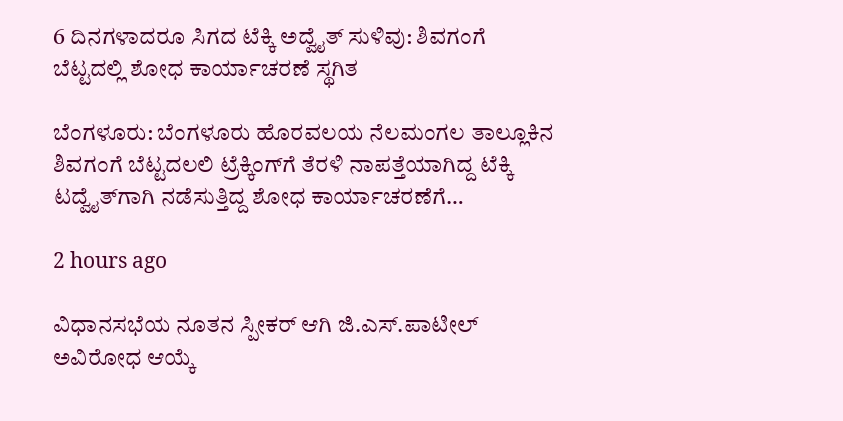6 ದಿನಗಳಾದರೂ ಸಿಗದ ಟೆಕ್ಕಿ ಅದ್ವೈತ್‌ ಸುಳಿವು: ಶಿವಗಂಗೆ ಬೆಟ್ಟದಲ್ಲಿ ಶೋಧ ಕಾರ್ಯಾಚರಣೆ ಸ್ಥಗಿತ

ಬೆಂಗಳೂರು: ಬೆಂಗಳೂರು ಹೊರವಲಯ ನೆಲಮಂಗಲ ತಾಲ್ಲೂಕಿನ ಶಿವಗಂಗೆ ಬೆಟ್ಟದಲಲಿ ಟ್ರೆಕ್ಕಿಂಗ್‌ಗೆ ತೆರಳಿ ನಾಪತ್ತೆಯಾಗಿದ್ದ ಟೆಕ್ಕಿ ಟದ್ವೈತ್‌ಗಾಗಿ ನಡೆಸುತ್ತಿದ್ದ ಶೋಧ ಕಾರ್ಯಾಚರಣೆಗೆ…

2 hours ago

ವಿಧಾನಸಭೆಯ ನೂತನ ಸ್ಪೀಕರ್‌ ಆಗಿ ಜಿ.ಎಸ್.ಪಾಟೀಲ್‌ ಅವಿರೋಧ ಆಯ್ಕೆ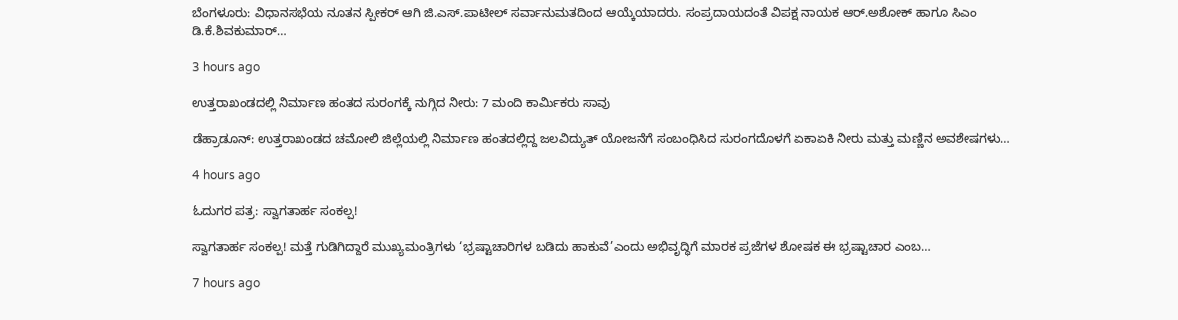ಬೆಂಗಳೂರು: ವಿಧಾನಸಭೆಯ ನೂತನ ಸ್ಪೀಕರ್‌ ಆಗಿ ಜಿ.ಎಸ್.ಪಾಟೀಲ್‌ ಸರ್ವಾನುಮತದಿಂದ ಆಯ್ಕೆಯಾದರು. ಸಂಪ್ರದಾಯದಂತೆ ವಿಪಕ್ಷ ನಾಯಕ ಆರ್.ಅಶೋಕ್‌ ಹಾಗೂ ಸಿಎಂ ಡಿ.ಕೆ.ಶಿವಕುಮಾರ್‌…

3 hours ago

ಉತ್ತರಾಖಂಡದಲ್ಲಿ ನಿರ್ಮಾಣ ಹಂತದ ಸುರಂಗಕ್ಕೆ ನುಗ್ಗಿದ ನೀರು: 7 ಮಂದಿ ಕಾರ್ಮಿಕರು ಸಾವು

ಡೆಹ್ರಾಡೂನ್: ಉತ್ತರಾಖಂಡದ ಚಮೋಲಿ ಜಿಲ್ಲೆಯಲ್ಲಿ ನಿರ್ಮಾಣ ಹಂತದಲ್ಲಿದ್ದ ಜಲವಿದ್ಯುತ್‌ ಯೋಜನೆಗೆ ಸಂಬಂಧಿಸಿದ ಸುರಂಗದೊಳಗೆ ಏಕಾಏಕಿ ನೀರು ಮತ್ತು ಮಣ್ಣಿನ ಅವಶೇಷಗಳು…

4 hours ago

ಓದುಗರ ಪತ್ರ: ಸ್ವಾಗತಾರ್ಹ ಸಂಕಲ್ಪ!

ಸ್ವಾಗತಾರ್ಹ ಸಂಕಲ್ಪ! ಮತ್ತೆ ಗುಡಿಗಿದ್ದಾರೆ ಮುಖ್ಯಮಂತ್ರಿಗಳು ‘ಭ್ರಷ್ಟಾಚಾರಿಗಳ ಬಡಿದು ಹಾಕುವೆ’ಎಂದು ಅಭಿವೃದ್ಧಿಗೆ ಮಾರಕ ಪ್ರಜೆಗಳ ಶೋಷಕ ಈ ಭ್ರಷ್ಟಾಚಾರ ಎಂಬ…

7 hours ago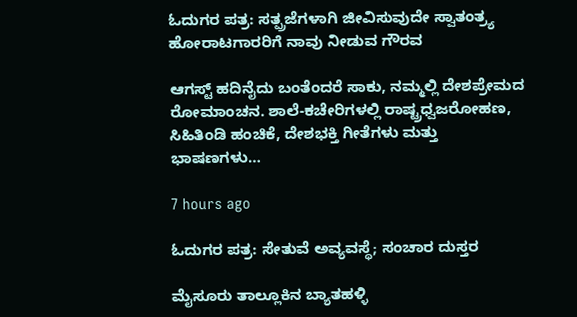ಓದುಗರ ಪತ್ರ: ಸತ್ಪ್ರಜೆಗಳಾಗಿ ಜೀವಿಸುವುದೇ ಸ್ವಾತಂತ್ರ್ಯ ಹೋರಾಟಗಾರರಿಗೆ ನಾವು ನೀಡುವ ಗೌರವ

ಆಗಸ್ಟ್ ಹದಿನೈದು ಬಂತೆಂದರೆ ಸಾಕು, ನಮ್ಮಲ್ಲಿ ದೇಶಪ್ರೇಮದ ರೋಮಾಂಚನ. ಶಾಲೆ-ಕಚೇರಿಗಳಲ್ಲಿ ರಾಷ್ಟ್ರಧ್ವಜರೋಹಣ, ಸಿಹಿತಿಂಡಿ ಹಂಚಿಕೆ, ದೇಶಭಕ್ತಿ ಗೀತೆಗಳು ಮತ್ತು ಭಾಷಣಗಳು…

7 hours ago

ಓದುಗರ ಪತ್ರ: ಸೇತುವೆ ಅವ್ಯವಸ್ಥೆ; ಸಂಚಾರ ದುಸ್ತರ

ಮೈಸೂರು ತಾಲ್ಲೂಕಿನ ಬ್ಯಾತಹಳ್ಳಿ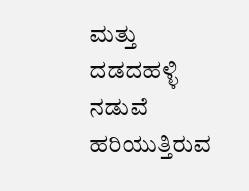ಮತ್ತು ದಡದಹಳ್ಳಿ ನಡುವೆ ಹರಿಯುತ್ತಿರುವ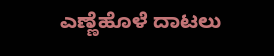ಎಣ್ಣೆಹೊಳೆ ದಾಟಲು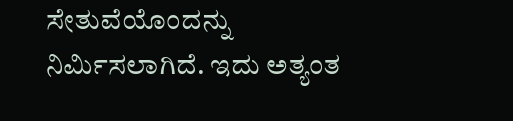ಸೇತುವೆಯೊಂದನ್ನು ನಿರ್ಮಿಸಲಾಗಿದೆ. ಇದು ಅತ್ಯಂತ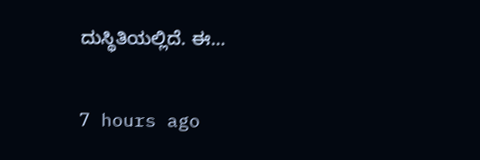ದುಸ್ಥಿತಿಯಲ್ಲಿದೆ. ಈ…

7 hours ago